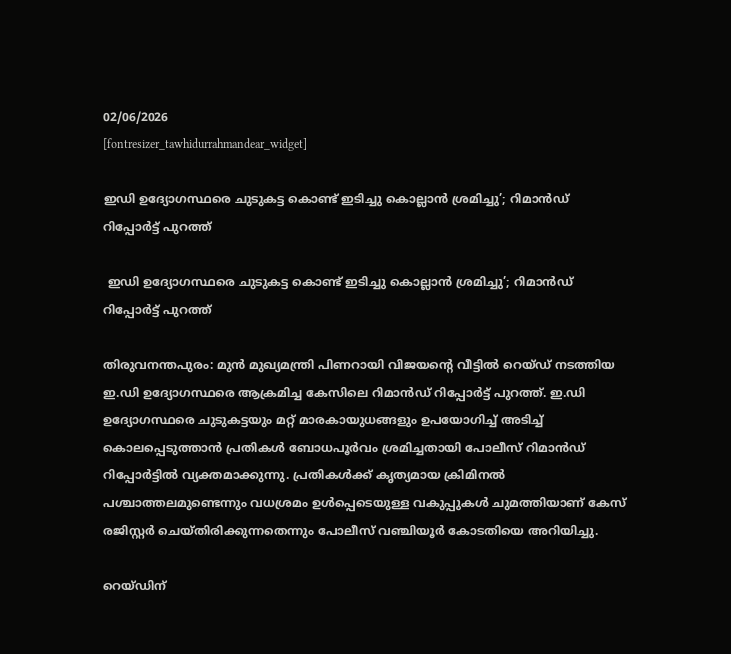02/06/2026
[fontresizer_tawhidurrahmandear_widget]

ഇഡി ഉദ്യോഗസ്ഥരെ ചുടുകട്ട കൊണ്ട് ഇടിച്ചു കൊല്ലാൻ ശ്രമിച്ചു’; റിമാൻഡ് റിപ്പോർട്ട് പുറത്ത്

 ഇഡി ഉദ്യോഗസ്ഥരെ ചുടുകട്ട കൊണ്ട് ഇടിച്ചു കൊല്ലാൻ ശ്രമിച്ചു’; റിമാൻഡ് റിപ്പോർട്ട് പുറത്ത്

തിരുവനന്തപുരം: മുൻ മുഖ്യമന്ത്രി പിണറായി വിജയന്റെ വീട്ടിൽ റെയ്ഡ് നടത്തിയ ഇ.ഡി ഉദ്യോഗസ്ഥരെ ആക്രമിച്ച കേസിലെ റിമാൻഡ് റിപ്പോർട്ട് പുറത്ത്. ഇ.ഡി ഉദ്യോഗസ്ഥരെ ചുടുകട്ടയും മറ്റ് മാരകായുധങ്ങളും ഉപയോഗിച്ച് അടിച്ച് കൊലപ്പെടുത്താൻ പ്രതികൾ ബോധപൂർവം ശ്രമിച്ചതായി പോലീസ് റിമാൻഡ് റിപ്പോർട്ടിൽ വ്യക്തമാക്കുന്നു. പ്രതികൾക്ക് കൃത്യമായ ക്രിമിനൽ പശ്ചാത്തലമുണ്ടെന്നും വധശ്രമം ഉൾപ്പെടെയുള്ള വകുപ്പുകൾ ചുമത്തിയാണ് കേസ് രജിസ്റ്റർ ചെയ്തിരിക്കുന്നതെന്നും പോലീസ് വഞ്ചിയൂർ കോടതിയെ അറിയിച്ചു.

റെയ്ഡിന്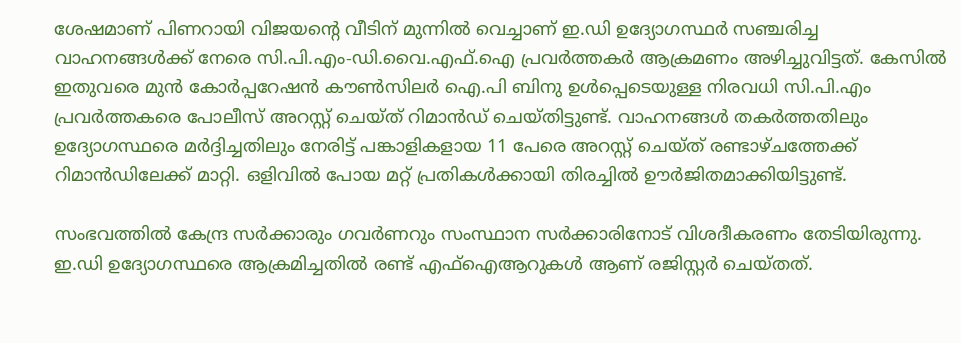ശേഷമാണ് പിണറായി വിജയന്റെ വീടിന് മുന്നിൽ വെച്ചാണ് ഇ.ഡി ഉദ്യോഗസ്ഥർ സഞ്ചരിച്ച വാഹനങ്ങൾക്ക് നേരെ സി.പി.എം-ഡി.വൈ.എഫ്.ഐ പ്രവർത്തകർ ആക്രമണം അഴിച്ചുവിട്ടത്. കേസിൽ ഇതുവരെ മുൻ കോർപ്പറേഷൻ കൗൺസിലർ ഐ.പി ബിനു ഉൾപ്പെടെയുള്ള നിരവധി സി.പി.എം പ്രവർത്തകരെ പോലീസ് അറസ്റ്റ് ചെയ്ത് റിമാൻഡ് ചെയ്തിട്ടുണ്ട്. വാഹനങ്ങൾ തകർത്തതിലും ഉദ്യോഗസ്ഥരെ മർദ്ദിച്ചതിലും നേരിട്ട് പങ്കാളികളായ 11 പേരെ അറസ്റ്റ് ചെയ്ത് രണ്ടാഴ്ചത്തേക്ക് റിമാൻഡിലേക്ക് മാറ്റി. ഒളിവിൽ പോയ മറ്റ് പ്രതികൾക്കായി തിരച്ചിൽ ഊർജിതമാക്കിയിട്ടുണ്ട്.

സംഭവത്തിൽ കേന്ദ്ര സർക്കാരും ഗവർണറും സംസ്ഥാന സർക്കാരിനോട് വിശദീകരണം തേടിയിരുന്നു. ഇ.ഡി ഉദ്യോഗസ്ഥരെ ആക്രമിച്ചതിൽ രണ്ട് എഫ്‌ഐആറുകൾ ആണ് രജിസ്റ്റർ ചെയ്തത്.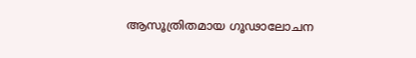ആസൂത്രിതമായ ഗൂഢാലോചന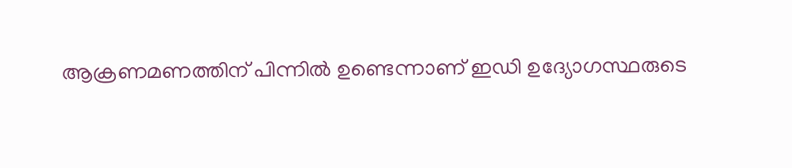ആക്രണമണത്തിന് പിന്നിൽ ഉണ്ടെന്നാണ് ഇഡി ഉദ്യോഗസ്ഥരുടെ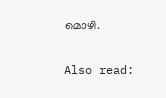മൊഴി.

Also read: